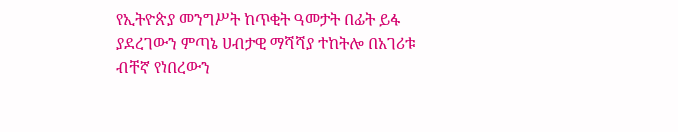የኢትዮጵያ መንግሥት ከጥቂት ዓመታት በፊት ይፋ ያደረገውን ምጣኔ ሀብታዊ ማሻሻያ ተከትሎ በአገሪቱ ብቸኛ የነበረውን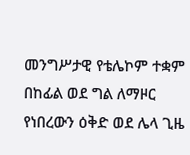መንግሥታዊ የቴሌኮም ተቋም በከፊል ወደ ግል ለማዞር የነበረውን ዕቅድ ወደ ሌላ ጊዜ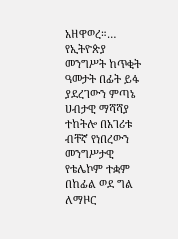አዘዋወረ።…
የኢትዮጵያ መንግሥት ከጥቂት ዓመታት በፊት ይፋ ያደረገውን ምጣኔ ሀብታዊ ማሻሻያ ተከትሎ በአገሪቱ ብቸኛ የነበረውን መንግሥታዊ የቴሌኮም ተቋም በከፊል ወደ ግል ለማዞር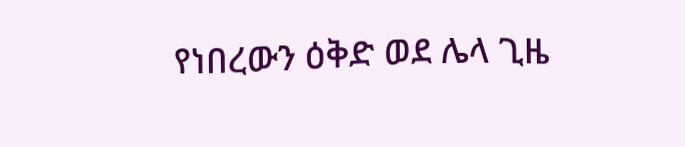የነበረውን ዕቅድ ወደ ሌላ ጊዜ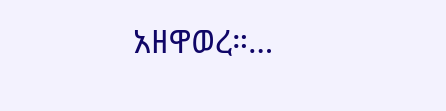አዘዋወረ።…